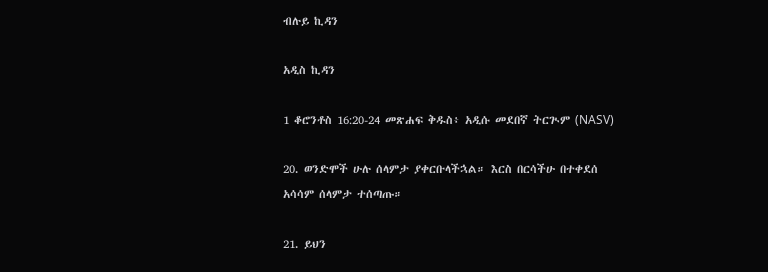ብሉይ ኪዳን

አዲስ ኪዳን

1 ቆሮንቶስ 16:20-24 መጽሐፍ ቅዱስ፥ አዲሱ መደበኛ ትርጒም (NASV)

20. ወንድሞች ሁሉ ሰላምታ ያቀርቡላችኋል። እርስ በርሳችሁ በተቀደሰ አሳሳም ሰላምታ ተሰጣጡ።

21. ይህን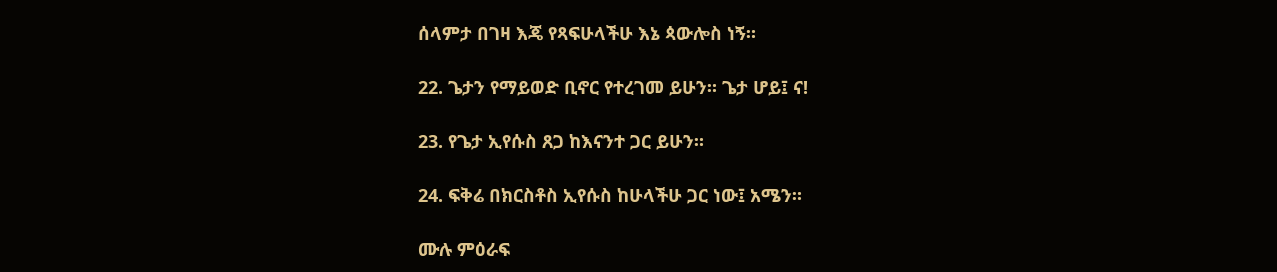ሰላምታ በገዛ እጄ የጻፍሁላችሁ እኔ ጳውሎስ ነኝ።

22. ጌታን የማይወድ ቢኖር የተረገመ ይሁን። ጌታ ሆይ፤ ና!

23. የጌታ ኢየሱስ ጸጋ ከእናንተ ጋር ይሁን።

24. ፍቅሬ በክርስቶስ ኢየሱስ ከሁላችሁ ጋር ነው፤ አሜን።

ሙሉ ምዕራፍ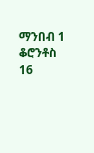ማንበብ 1 ቆሮንቶስ 16